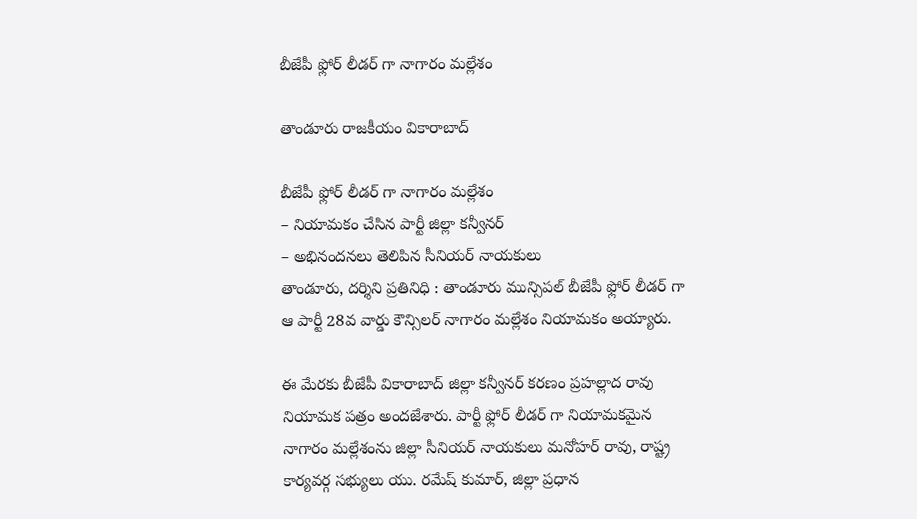బీజేపీ ఫ్లోర్ లీడర్ గా నాగారం మల్లేశం

తాండూరు రాజకీయం వికారాబాద్

బీజేపీ ఫ్లోర్ లీడర్ గా నాగారం మల్లేశం
– నియామకం చేసిన పార్టీ జిల్లా కన్వీనర్
– అభినందనలు తెలిపిన సీనియర్ నాయకులు
తాండూరు, దర్శిని ప్రతినిధి : తాండూరు మున్సిపల్ బీజేపీ ఫ్లోర్ లీడర్ గా ఆ పార్టీ 28వ వార్డు కౌన్సిలర్ నాగారం మల్లేశం నియామకం అయ్యారు.

ఈ మేరకు బీజేపీ వికారాబాద్ జిల్లా కన్వీనర్ కరణం ప్రహల్లాద రావు నియామక పత్రం అందజేశారు. పార్టీ ఫ్లోర్ లీడర్ గా నియామకమైన నాగారం మల్లేశంను జిల్లా సీనియర్ నాయకులు మనోహర్ రావు, రాష్ట్ర కార్యవర్గ సభ్యులు యు. రమేష్ కుమార్, జిల్లా ప్రధాన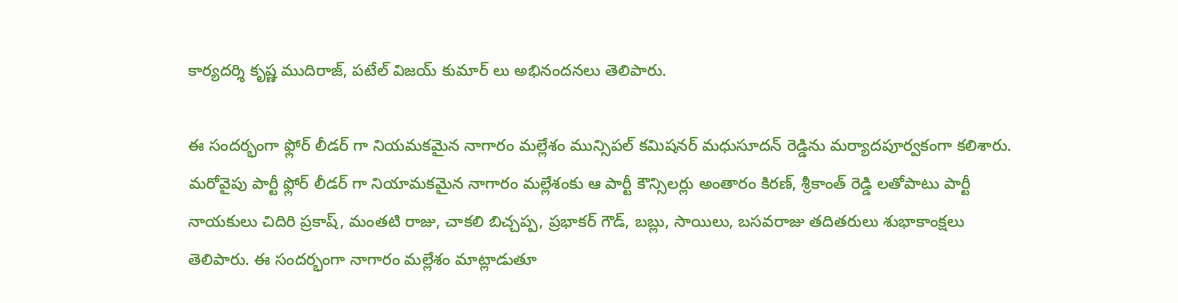కార్యదర్శి కృష్ణ ముదిరాజ్, పటేల్ విజయ్ కుమార్ లు అభినందనలు తెలిపారు.

ఈ సందర్భంగా ఫ్లోర్ లీడర్ గా నియమకమైన నాగారం మల్లేశం మున్సిపల్ కమిషనర్ మధుసూదన్ రెడ్డిను మర్యాదపూర్వకంగా కలిశారు. మరోవైపు పార్టీ ఫ్లోర్ లీడర్ గా నియామకమైన నాగారం మల్లేశంకు ఆ పార్టీ కౌన్సిలర్లు అంతారం కిరణ్, శ్రీకాంత్ రెడ్డి లతోపాటు పార్టీ నాయకులు చిదిరి ప్రకాష్, మంతటి రాజు, చాకలి బిచ్చప్ప, ప్రభాకర్ గౌడ్, బబ్లు, సాయిలు, బసవరాజు తదితరులు శుభాకాంక్షలు తెలిపారు. ఈ సందర్భంగా నాగారం మల్లేశం మాట్లాడుతూ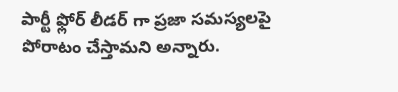పార్టీ ఫ్లోర్ లీడర్ గా ప్రజా సమస్యలపై పోరాటం చేస్తామని అన్నారు.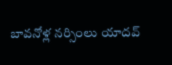బావనోళ్ల నర్సింలు యాదవ్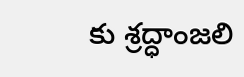కు శ్రద్ధాంజలి